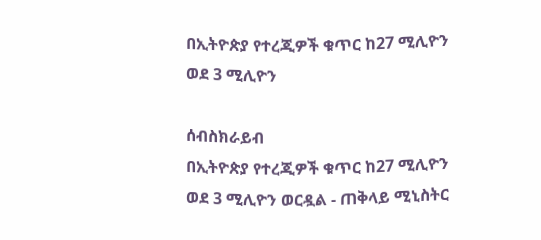በኢትዮጵያ የተረጂዎች ቁጥር ከ27 ሚሊዮን ወደ 3 ሚሊዮን

ሰብስክራይብ
በኢትዮጵያ የተረጂዎች ቁጥር ከ27 ሚሊዮን ወደ 3 ሚሊዮን ወርዷል - ጠቅላይ ሚኒስትር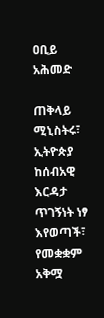ዐቢይ አሕመድ

ጠቅላይ ሚኒስትሩ፣ ኢትዮጵያ ከሰብአዊ እርዳታ ጥገኝነት ነፃ እየወጣች፣ የመቋቋም አቅሟ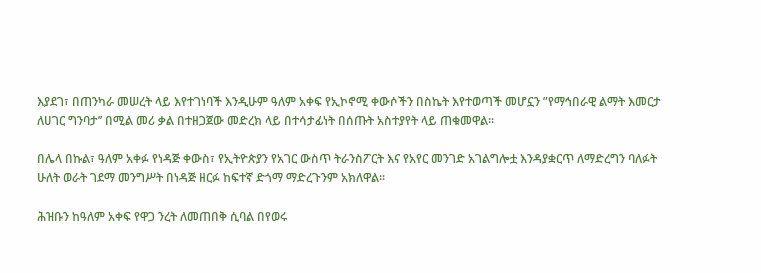እያደገ፣ በጠንካራ መሠረት ላይ እየተገነባች እንዲሁም ዓለም አቀፍ የኢኮኖሚ ቀውሶችን በስኬት እየተወጣች መሆኗን ”የማኅበራዊ ልማት እመርታ ለሀገር ግንባታ’’ በሚል መሪ ቃል በተዘጋጀው መድረክ ላይ በተሳታፊነት በሰጡት አስተያየት ላይ ጠቁመዋል፡፡

በሌላ በኩል፣ ዓለም አቀፉ የነዳጅ ቀውስ፣ የኢትዮጵያን የአገር ውስጥ ትራንስፖርት እና የአየር መንገድ አገልግሎቷ እንዳያቋርጥ ለማድረግን ባለፉት ሁለት ወራት ገደማ መንግሥት በነዳጅ ዘርፉ ከፍተኛ ድጎማ ማድረጉንም አክለዋል፡፡

ሕዝቡን ከዓለም አቀፍ የዋጋ ንረት ለመጠበቅ ሲባል በየወሩ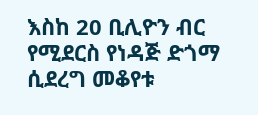እስከ 20 ቢሊዮን ብር የሚደርስ የነዳጅ ድጎማ ሲደረግ መቆየቱ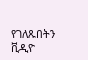የገለጹበትን ቪዲዮ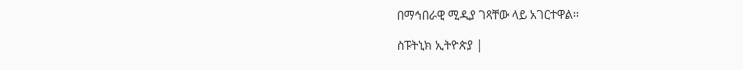በማኅበራዊ ሚዲያ ገጻቸው ላይ አገርተዋል፡፡

ስፑትኒክ ኢትዮጵያ |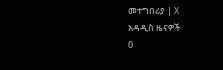መተግበሪያ | X
አዳዲስ ዜናዎች
0